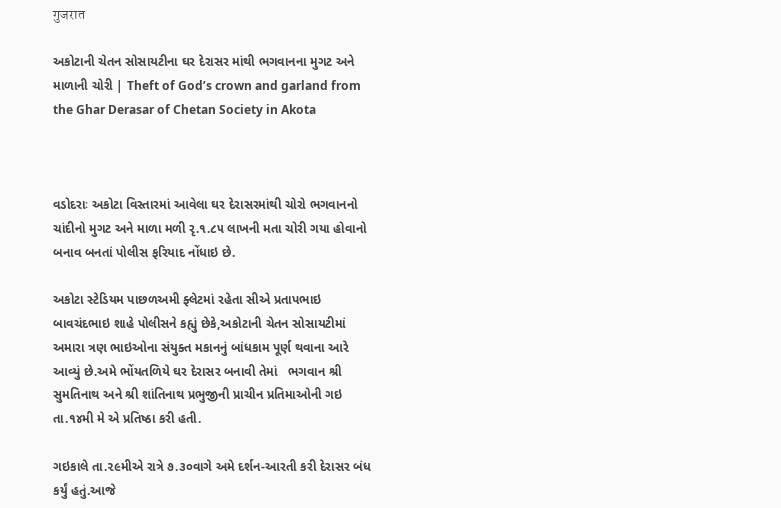गुजरात

અકોટાની ચેતન સોસાયટીના ઘર દેરાસર માંથી ભગવાનના મુગટ અને માળાની ચોરી | Theft of God’s crown and garland from the Ghar Derasar of Chetan Society in Akota



વડોદરાઃ અકોટા વિસ્તારમાં આવેલા ઘર દેરાસરમાંથી ચોરો ભગવાનનો ચાંદીનો મુગટ અને માળા મળી રૃ.૧.૮૫ લાખની મતા ચોરી ગયા હોવાનો બનાવ બનતાં પોલીસ ફરિયાદ નોંધાઇ છે.

અકોટા સ્ટેડિયમ પાછળઅમી ફ્લેટમાં રહેતા સીએ પ્રતાપભાઇ બાવચંદભાઇ શાહે પોલીસને કહ્યું છેકે,અકોટાની ચેતન સોસાયટીમાં અમારા ત્રણ ભાઇઓના સંયુક્ત મકાનનું બાંધકામ પૂર્ણ થવાના આરે આવ્યું છે.અમે ભોંયતળિયે ઘર દેરાસર બનાવી તેમાં   ભગવાન શ્રી સુમતિનાથ અને શ્રી શાંતિનાથ પ્રભુજીની પ્રાચીન પ્રતિમાઓની ગઇ તા.૧૪મી મે એ પ્રતિષ્ઠા કરી હતી.

ગઇકાલે તા.૨૯મીએ રાત્રે ૭.૩૦વાગે અમે દર્શન-આરતી કરી દેરાસર બંધ કર્યું હતું.આજે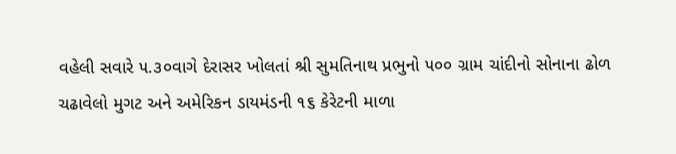વહેલી સવારે ૫.૩૦વાગે દેરાસર ખોલતાં શ્રી સુમતિનાથ પ્રભુનો ૫૦૦ ગ્રામ ચાંદીનો સોનાના ઢોળ ચઢાવેલો મુગટ અને અમેરિકન ડાયમંડની ૧૬ કેરેટની માળા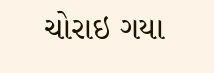ચોરાઇ ગયા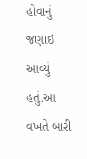હોવાનું જણાઇ આવ્યું હતું.આ વખતે બારી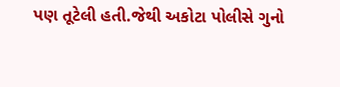પણ તૂટેલી હતી.જેથી અકોટા પોલીસે ગુનો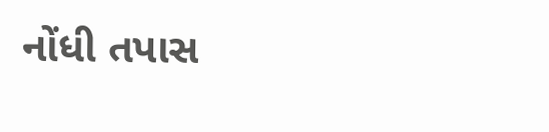નોંધી તપાસ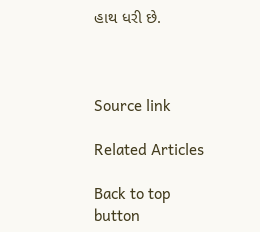હાથ ધરી છે.



Source link

Related Articles

Back to top button